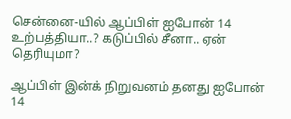சென்னை-யில் ஆப்பிள் ஐபோன் 14 உற்பத்தியா..? கடுப்பில் சீனா.. ஏன் தெரியுமா?

ஆப்பிள் இன்க் நிறுவனம் தனது ஐபோன் 14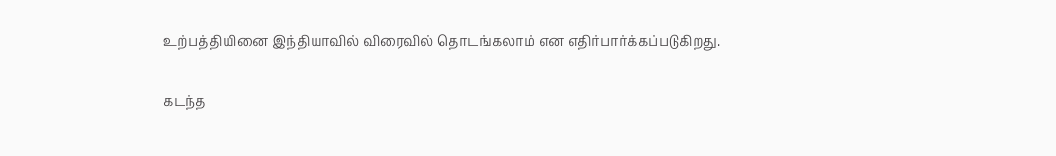உற்பத்தியினை இந்தியாவில் விரைவில் தொடங்கலாம் என எதிர்பார்க்கப்படுகிறது.

கடந்த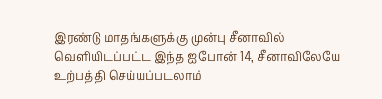இரண்டு மாதங்களுக்கு முன்பு சீனாவில் வெளியிடப்பட்ட இந்த ஐபோன் 14, சீனாவிலேயே உற்பத்தி செய்யப்படலாம்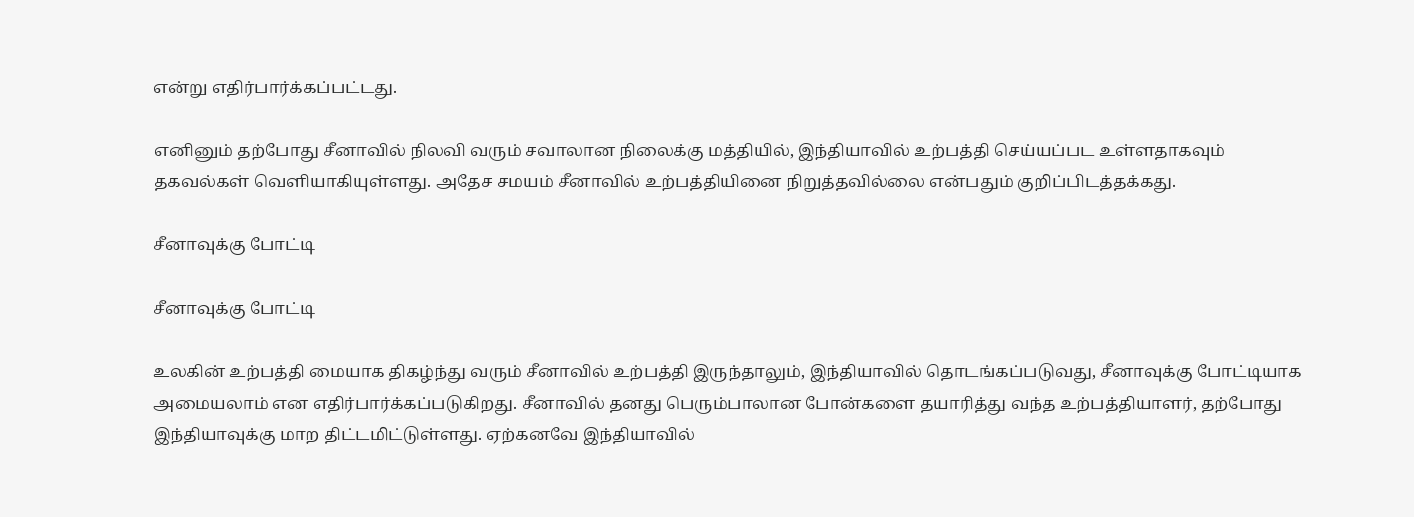என்று எதிர்பார்க்கப்பட்டது.

எனினும் தற்போது சீனாவில் நிலவி வரும் சவாலான நிலைக்கு மத்தியில், இந்தியாவில் உற்பத்தி செய்யப்பட உள்ளதாகவும் தகவல்கள் வெளியாகியுள்ளது. அதேச சமயம் சீனாவில் உற்பத்தியினை நிறுத்தவில்லை என்பதும் குறிப்பிடத்தக்கது.

சீனாவுக்கு போட்டி

சீனாவுக்கு போட்டி

உலகின் உற்பத்தி மையாக திகழ்ந்து வரும் சீனாவில் உற்பத்தி இருந்தாலும், இந்தியாவில் தொடங்கப்படுவது, சீனாவுக்கு போட்டியாக அமையலாம் என எதிர்பார்க்கப்படுகிறது. சீனாவில் தனது பெரும்பாலான போன்களை தயாரித்து வந்த உற்பத்தியாளர், தற்போது இந்தியாவுக்கு மாற திட்டமிட்டுள்ளது. ஏற்கனவே இந்தியாவில்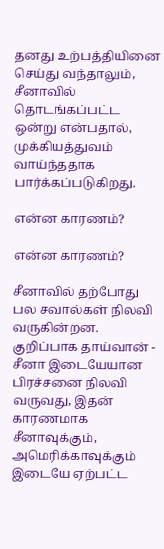தனது உற்பத்தியினை செய்து வந்தாலும், சீனாவில் தொடங்கப்பட்ட ஒன்று என்பதால், முக்கியத்துவம் வாய்ந்ததாக பார்க்கப்படுகிறது.

என்ன காரணம்?

என்ன காரணம்?

சீனாவில் தற்போது பல சவால்கள் நிலவி வருகின்றன. குறிப்பாக தாய்வான் - சீனா இடையேயான பிரச்சனை நிலவி வருவது, இதன் காரணமாக சீனாவுக்கும், அமெரிக்காவுக்கும் இடையே ஏற்பட்ட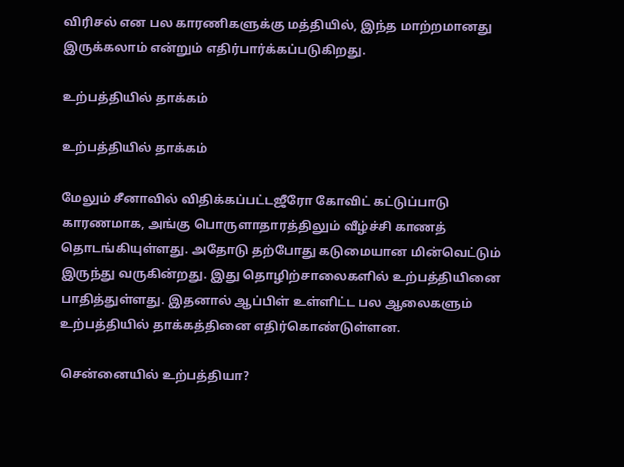விரிசல் என பல காரணிகளுக்கு மத்தியில், இந்த மாற்றமானது இருக்கலாம் என்றும் எதிர்பார்க்கப்படுகிறது.

உற்பத்தியில் தாக்கம்

உற்பத்தியில் தாக்கம்

மேலும் சீனாவில் விதிக்கப்பட்டஜீரோ கோவிட் கட்டுப்பாடு காரணமாக, அங்கு பொருளாதாரத்திலும் வீழ்ச்சி காணத் தொடங்கியுள்ளது. அதோடு தற்போது கடுமையான மின்வெட்டும் இருந்து வருகின்றது. இது தொழிற்சாலைகளில் உற்பத்தியினை பாதித்துள்ளது. இதனால் ஆப்பிள் உள்ளிட்ட பல ஆலைகளும் உற்பத்தியில் தாக்கத்தினை எதிர்கொண்டுள்ளன.

சென்னையில் உற்பத்தியா?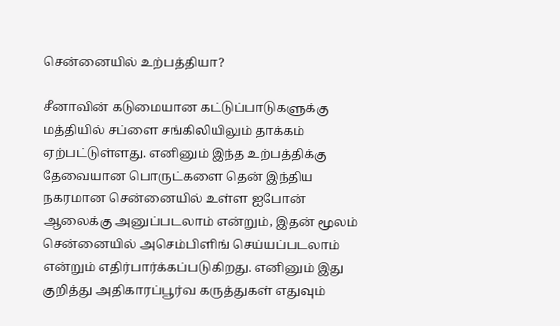சென்னையில் உற்பத்தியா?

சீனாவின் கடுமையான கட்டுப்பாடுகளுக்கு மத்தியில் சப்ளை சங்கிலியிலும் தாக்கம் ஏற்பட்டுள்ளது. எனினும் இந்த உற்பத்திக்கு தேவையான பொருட்களை தென் இந்திய நகரமான சென்னையில் உள்ள ஐபோன் ஆலைக்கு அனுப்படலாம் என்றும், இதன் மூலம் சென்னையில் அசெம்பிளிங் செய்யப்படலாம் என்றும் எதிர்பார்க்கப்படுகிறது. எனினும் இது குறித்து அதிகாரப்பூர்வ கருத்துகள் எதுவும்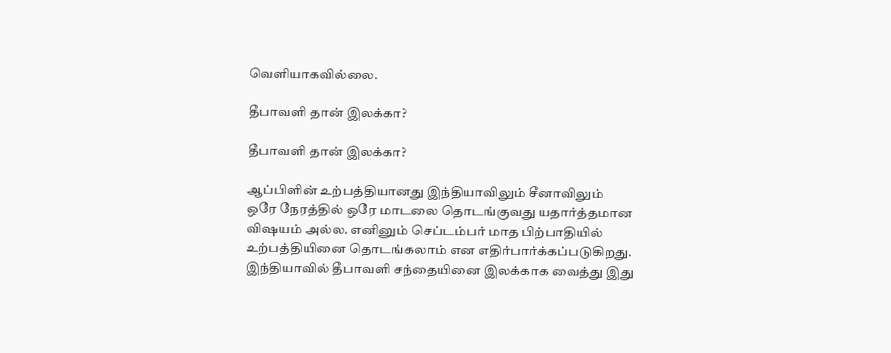வெளியாகவில்லை.

தீபாவளி தான் இலக்கா?

தீபாவளி தான் இலக்கா?

ஆப்பிளின் உற்பத்தியானது இந்தியாவிலும் சீனாவிலும் ஒரே நேரத்தில் ஒரே மாடலை தொடங்குவது யதார்த்தமான விஷயம் அல்ல. எனினும் செப்டம்பர் மாத பிற்பாதியில் உற்பத்தியினை தொடங்கலாம் என எதிர்பார்க்கப்படுகிறது. இந்தியாவில் தீபாவளி சந்தையினை இலக்காக வைத்து இது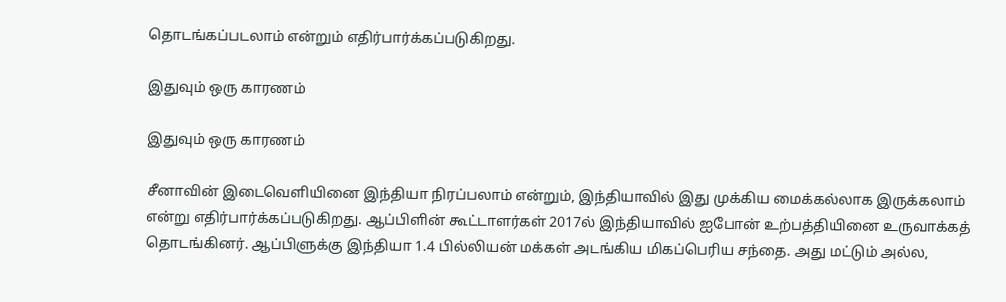தொடங்கப்படலாம் என்றும் எதிர்பார்க்கப்படுகிறது.

இதுவும் ஒரு காரணம்

இதுவும் ஒரு காரணம்

சீனாவின் இடைவெளியினை இந்தியா நிரப்பலாம் என்றும், இந்தியாவில் இது முக்கிய மைக்கல்லாக இருக்கலாம் என்று எதிர்பார்க்கப்படுகிறது. ஆப்பிளின் கூட்டாளர்கள் 2017ல் இந்தியாவில் ஐபோன் உற்பத்தியினை உருவாக்கத் தொடங்கினர். ஆப்பிளுக்கு இந்தியா 1.4 பில்லியன் மக்கள் அடங்கிய மிகப்பெரிய சந்தை. அது மட்டும் அல்ல,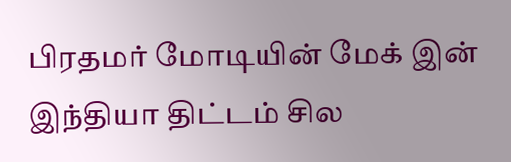பிரதமர் மோடியின் மேக் இன் இந்தியா திட்டம் சில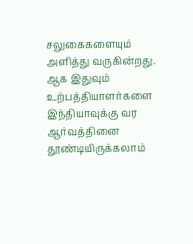சலுகைகளையும் அளித்து வருகின்றது. ஆக இதுவும் உற்பத்தியாளர்களை இந்தியாவுக்கு வர ஆர்வத்தினை தூண்டியிருக்கலாம்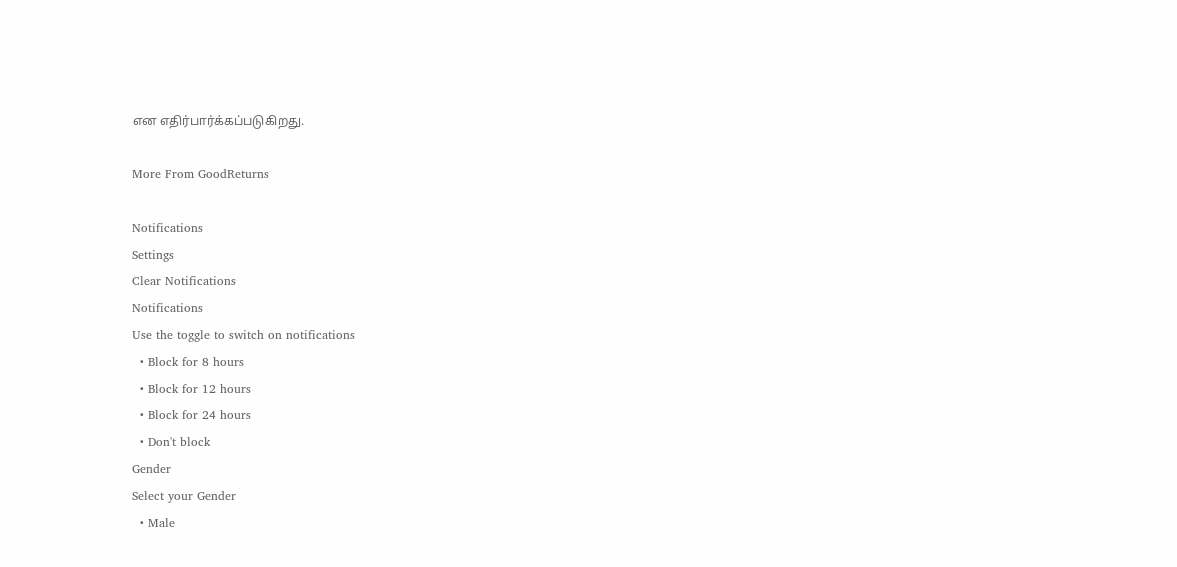என எதிர்பார்க்கப்படுகிறது.

More From GoodReturns

Notifications
Settings
Clear Notifications
Notifications
Use the toggle to switch on notifications
  • Block for 8 hours
  • Block for 12 hours
  • Block for 24 hours
  • Don't block
Gender
Select your Gender
  • Male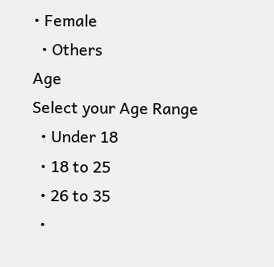• Female
  • Others
Age
Select your Age Range
  • Under 18
  • 18 to 25
  • 26 to 35
  •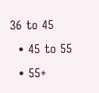36 to 45
  • 45 to 55
  • 55+